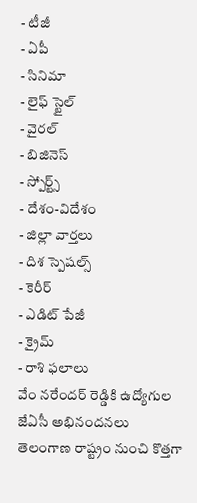- టీజీ
- ఏపీ
- సినిమా
- లైఫ్ స్టైల్
- వైరల్
- బిజినెస్
- స్పోర్ట్స్
- దేశం-విదేశం
- జిల్లా వార్తలు
- దిశ స్పెషల్స్
- కెరీర్
- ఎడిట్ పేజీ
- క్రైమ్
- రాశి ఫలాలు
వేం నరేందర్ రెడ్డికి ఉద్యోగుల జేఏసీ అభినందనలు
తెలంగాణ రాష్ట్రం నుంచి కొత్తగా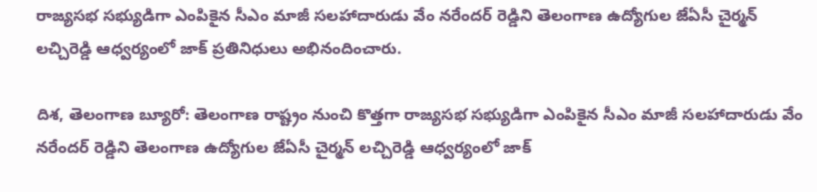రాజ్యసభ సభ్యుడిగా ఎంపికైన సీఎం మాజీ సలహాదారుడు వేం నరేందర్ రెడ్డిని తెలంగాణ ఉద్యోగుల జేఏసీ చైర్మన్ లచ్చిరెడ్డి ఆధ్వర్యంలో జాక్ ప్రతినిధులు అభినందించారు.

దిశ, తెలంగాణ బ్యూరో: తెలంగాణ రాష్ట్రం నుంచి కొత్తగా రాజ్యసభ సభ్యుడిగా ఎంపికైన సీఎం మాజీ సలహాదారుడు వేం నరేందర్ రెడ్డిని తెలంగాణ ఉద్యోగుల జేఏసీ చైర్మన్ లచ్చిరెడ్డి ఆధ్వర్యంలో జాక్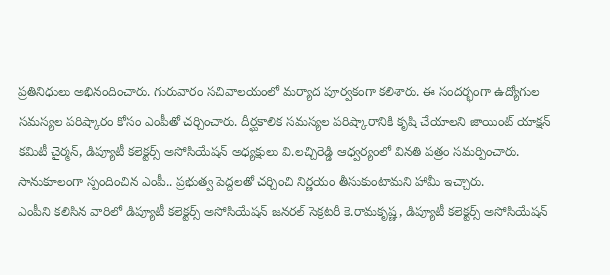ప్రతినిధులు అభినందించారు. గురువారం సచివాలయంలో మర్యాద పూర్వకంగా కలిశారు. ఈ సందర్భంగా ఉద్యోగుల సమస్యల పరిష్కారం కోసం ఎంపీతో చర్చించారు. దీర్ఘకాలిక సమస్యల పరిష్కారానికి కృషి చేయాలని జాయింట్ యాక్షన్ కమిటీ చైర్మన్, డిప్యూటీ కలెక్టర్స్ అసోసియేషన్ అధ్యక్షులు వి.లచ్చిరెడ్డి ఆధ్వర్యంలో వినతి పత్రం సమర్పించారు. సానుకూలంగా స్పందించిన ఎంపీ.. ప్రభుత్వ పెద్దలతో చర్చించి నిర్ణయం తీసుకుంటామని హామీ ఇచ్చారు.
ఎంపీని కలిసిన వారిలో డిప్యూటీ కలెక్టర్స్ అసోసియేషన్ జనరల్ సెక్రటరీ కె.రామకృష్ణ, డిప్యూటీ కలెక్టర్స్ అసోసియేషన్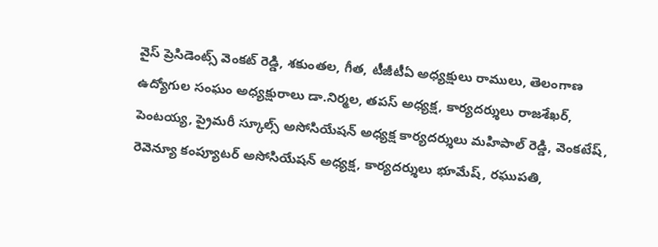వైస్ ప్రెసిడెంట్స్ వెంకట్ రెడ్డి, శకుంతల, గీత, టీజీటీఏ అధ్యక్షులు రాములు, తెలంగాణ ఉద్యోగుల సంఘం అధ్యక్షురాలు డా.నిర్మల, తపస్ అధ్యక్ష, కార్యదర్శులు రాజశేఖర్, పెంటయ్య, ప్రైమరీ స్కూల్స్ అసోసియేషన్ అధ్యక్ష కార్యదర్శులు మహిపాల్ రెడ్డి, వెంకటేష్, రెవెన్యూ కంప్యూటర్ అసోసియేషన్ అధ్యక్ష, కార్యదర్శులు భూమేష్, రఘుపతి,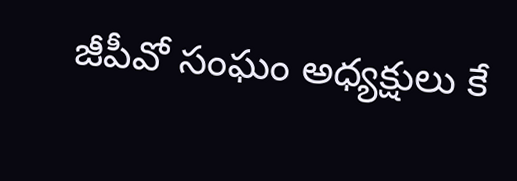జీపీవో సంఘం అధ్యక్షులు కే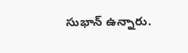సుభాన్ ఉన్నారు.